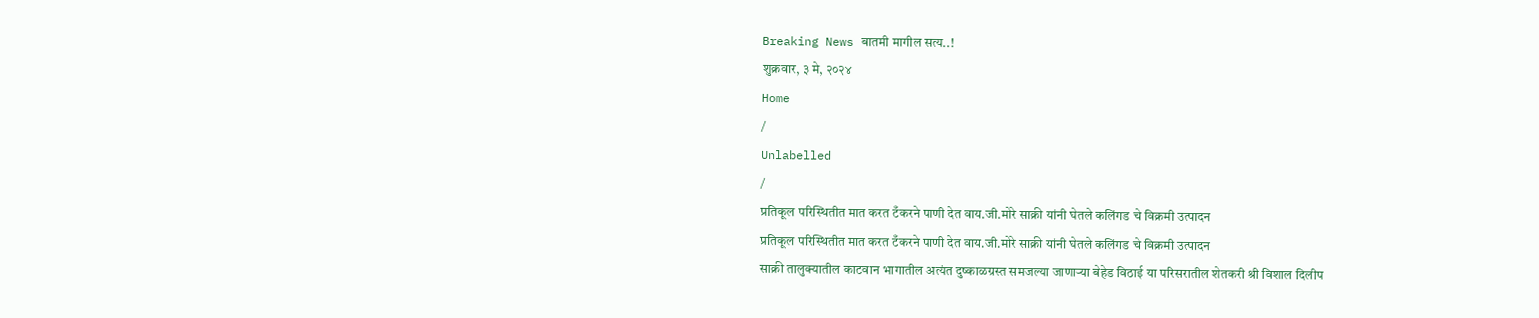Breaking News बातमी मागील सत्य..!
शुक्रवार, ३ मे, २०२४
Home
/
Unlabelled
/
प्रतिकूल परिस्थितीत मात करत टँकरने पाणी देत वाय.जी.मोरे साक्री यांनी घेतले कलिंगड चे विक्रमी उत्पादन
प्रतिकूल परिस्थितीत मात करत टँकरने पाणी देत वाय.जी.मोरे साक्री यांनी घेतले कलिंगड चे विक्रमी उत्पादन
साक्री तालुक्यातील काटवान भागातील अत्यंत दुष्काळग्रस्त समजल्या जाणाऱ्या बेहेड विठाई या परिसरातील शेतकरी श्री विशाल दिलीप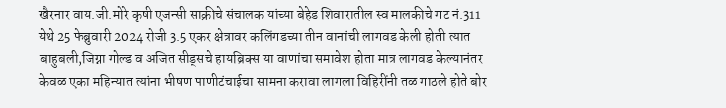खैरनार वाय.जी.मोरे कृषी एजन्सी साक्रीचे संचालक यांच्या बेहेड शिवारातील स्व मालकीचे गट नं.311 येथे 25 फेब्रुवारी 2024 रोजी 3.5 एकर क्षेत्रावर कलिंगडच्या तीन वानांची लागवड केली होती त्यात बाहुबली,जिग्ना गोल्ड व अजित सीड्सचे हायब्रिक्स या वाणांचा समावेश होता मात्र लागवड केल्यानंतर केवळ एका महिन्यात त्यांना भीषण पाणीटंचाईचा सामना करावा लागला विहिरींनी तळ गाठले होते बोर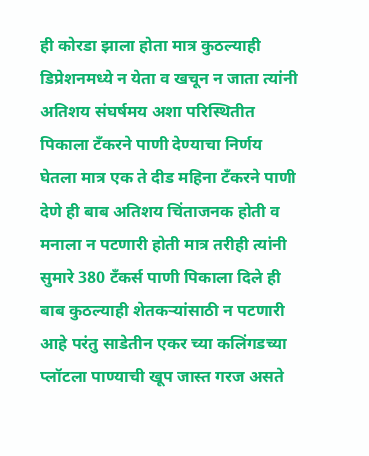ही कोरडा झाला होता मात्र कुठल्याही डिप्रेशनमध्ये न येता व खचून न जाता त्यांनी अतिशय संघर्षमय अशा परिस्थितीत पिकाला टँकरने पाणी देण्याचा निर्णय घेतला मात्र एक ते दीड महिना टॅंकरने पाणी देणे ही बाब अतिशय चिंताजनक होती व मनाला न पटणारी होती मात्र तरीही त्यांनी सुमारे 380 टँकर्स पाणी पिकाला दिले ही बाब कुठल्याही शेतकऱ्यांसाठी न पटणारी आहे परंतु साडेतीन एकर च्या कलिंगडच्या प्लॉटला पाण्याची खूप जास्त गरज असते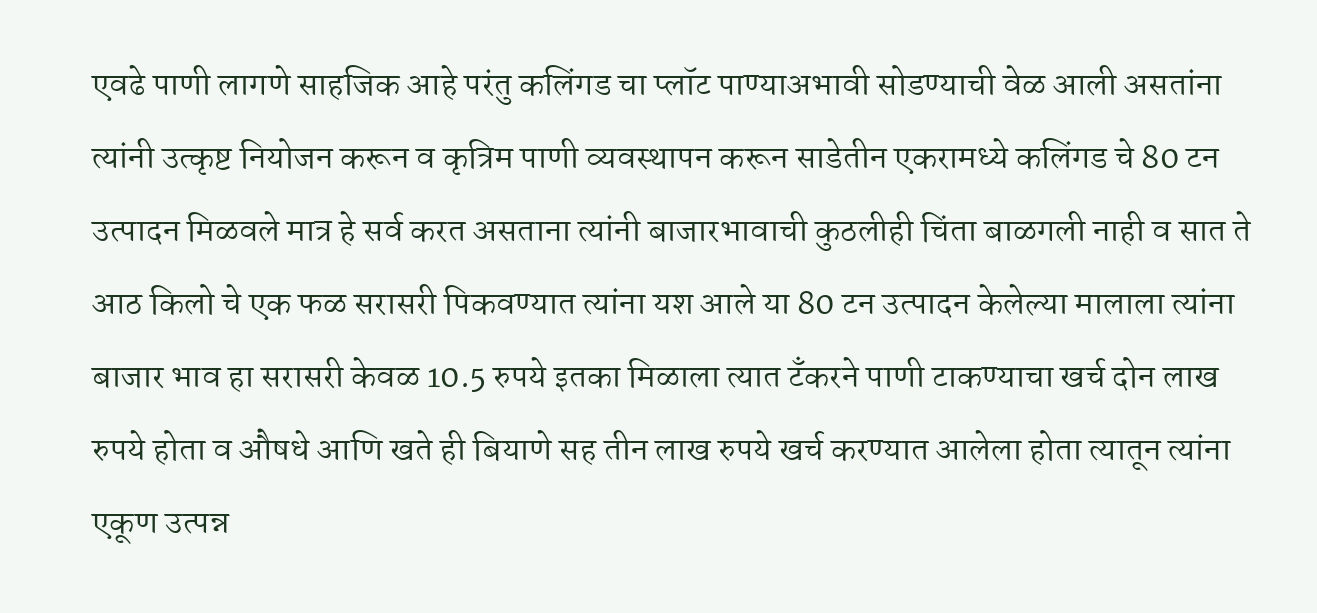एवढे पाणी लागणे साहजिक आहे परंतु कलिंगड चा प्लॉट पाण्याअभावी सोडण्याची वेळ आली असतांना त्यांनी उत्कृष्ट नियोजन करून व कृत्रिम पाणी व्यवस्थापन करून साडेतीन एकरामध्ये कलिंगड चे 80 टन उत्पादन मिळवले मात्र हे सर्व करत असताना त्यांनी बाजारभावाची कुठलीही चिंता बाळगली नाही व सात ते आठ किलो चे एक फळ सरासरी पिकवण्यात त्यांना यश आले या 80 टन उत्पादन केलेल्या मालाला त्यांना बाजार भाव हा सरासरी केवळ 10.5 रुपये इतका मिळाला त्यात टँकरने पाणी टाकण्याचा खर्च दोन लाख रुपये होता व औषधे आणि खते ही बियाणे सह तीन लाख रुपये खर्च करण्यात आलेला होता त्यातून त्यांना एकूण उत्पन्न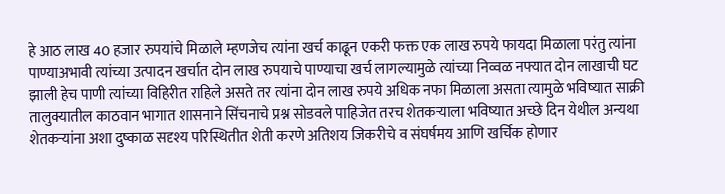हे आठ लाख 40 हजार रुपयांचे मिळाले म्हणजेच त्यांना खर्च काढून एकरी फक्त एक लाख रुपये फायदा मिळाला परंतु त्यांना पाण्याअभावी त्यांच्या उत्पादन खर्चात दोन लाख रुपयाचे पाण्याचा खर्च लागल्यामुळे त्यांच्या निव्वळ नफ्यात दोन लाखाची घट झाली हेच पाणी त्यांच्या विहिरीत राहिले असते तर त्यांना दोन लाख रुपये अधिक नफा मिळाला असता त्यामुळे भविष्यात साक्री तालुक्यातील काठवान भागात शासनाने सिंचनाचे प्रश्न सोडवले पाहिजेत तरच शेतकऱ्याला भविष्यात अच्छे दिन येथील अन्यथा शेतकऱ्यांना अशा दुष्काळ सदृश्य परिस्थितीत शेती करणे अतिशय जिकरीचे व संघर्षमय आणि खर्चिक होणार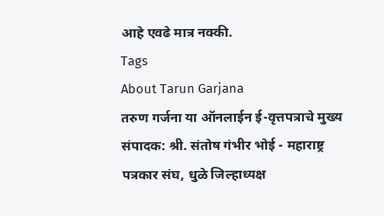आहे एवढे मात्र नक्की.
Tags
About Tarun Garjana
तरुण गर्जना या ऑनलाईन ई-वृत्तपत्राचे मुख्य संपादक: श्री. संतोष गंभीर भोई - महाराष्ट्र पत्रकार संघ, धुळे जिल्हाध्यक्ष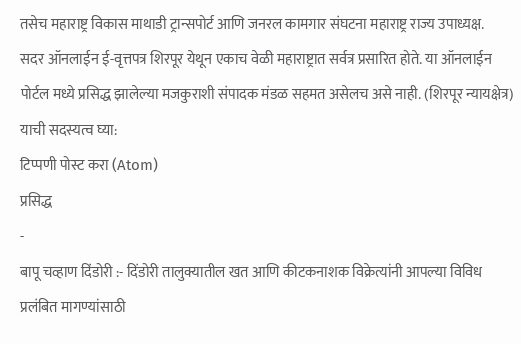तसेच महाराष्ट्र विकास माथाडी ट्रान्सपोर्ट आणि जनरल कामगार संघटना महाराष्ट्र राज्य उपाध्यक्ष.
सदर ऑनलाईन ई-वृत्तपत्र शिरपूर येथून एकाच वेळी महाराष्ट्रात सर्वत्र प्रसारित होते. या ऑनलाईन पोर्टल मध्ये प्रसिद्ध झालेल्या मजकुराशी संपादक मंडळ सहमत असेलच असे नाही. (शिरपूर न्यायक्षेत्र)
याची सदस्यत्व घ्या:
टिप्पणी पोस्ट करा (Atom)
प्रसिद्ध
-
बापू चव्हाण दिंडोरी :- दिंडोरी तालुक्यातील खत आणि कीटकनाशक विक्रेत्यांनी आपल्या विविध प्रलंबित मागण्यांसाठी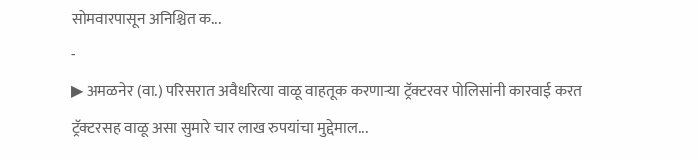सोमवारपासून अनिश्चित क...
-
▶ अमळनेर (वा.) परिसरात अवैधरित्या वाळू वाहतूक करणाऱ्या ट्रॅक्टरवर पोलिसांनी कारवाई करत ट्रॅक्टरसह वाळू असा सुमारे चार लाख रुपयांचा मुद्देमाल...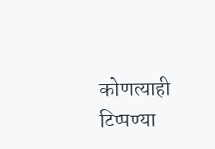कोणत्याही टिप्पण्या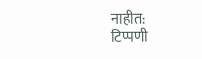नाहीत:
टिप्पणी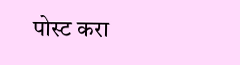पोस्ट करा